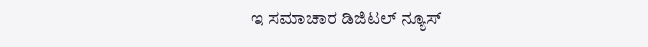ಇ ಸಮಾಚಾರ ಡಿಜಿಟಲ್‌ ನ್ಯೂಸ್‌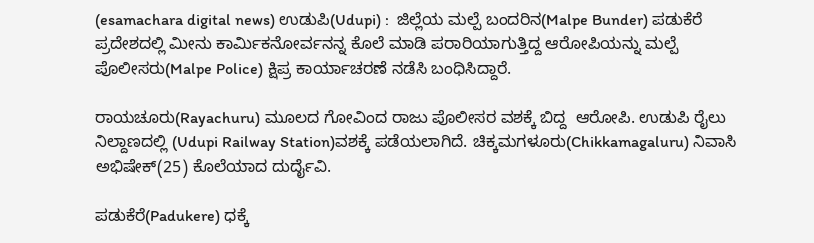(esamachara digital news) ಉಡುಪಿ(Udupi) :  ಜಿಲ್ಲೆಯ ಮಲ್ಪೆ ಬಂದರಿನ(Malpe Bunder) ಪಡುಕೆರೆ ಪ್ರದೇಶದಲ್ಲಿ ಮೀನು ಕಾರ್ಮಿಕನೋರ್ವನನ್ನ ಕೊಲೆ ಮಾಡಿ ಪರಾರಿಯಾಗುತ್ತಿದ್ದ ಆರೋಪಿಯನ್ನು ಮಲ್ಪೆ ಪೊಲೀಸರು(Malpe Police) ಕ್ಷಿಪ್ರ ಕಾರ್ಯಾಚರಣೆ ನಡೆಸಿ ಬಂಧಿಸಿದ್ದಾರೆ.

ರಾಯಚೂರು(Rayachuru) ಮೂಲದ ಗೋವಿಂದ ರಾಜು ಪೊಲೀಸರ ವಶಕ್ಕೆ ಬಿದ್ದ  ಆರೋಪಿ. ಉಡುಪಿ ರೈಲು ನಿಲ್ದಾಣದಲ್ಲಿ (Udupi Railway Station)ವಶಕ್ಕೆ ಪಡೆಯಲಾಗಿದೆ. ಚಿಕ್ಕಮಗಳೂರು(Chikkamagaluru) ನಿವಾಸಿ ಅಭಿಷೇಕ್(25) ಕೊಲೆಯಾದ ದುರ್ದೈವಿ.

ಪಡುಕೆರೆ(Padukere) ಧಕ್ಕೆ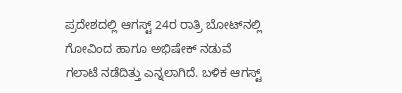ಪ್ರದೇಶದಲ್ಲಿ ಆಗಸ್ಟ್ 24ರ ರಾತ್ರಿ ಬೋಟ್‌ನಲ್ಲಿ ಗೋವಿಂದ ಹಾಗೂ ಅಭಿಷೇಕ್ ನಡುವೆ ಗಲಾಟೆ ನಡೆದಿತ್ತು ಎನ್ನಲಾಗಿದೆ. ಬಳಿಕ ಆಗಸ್ಟ್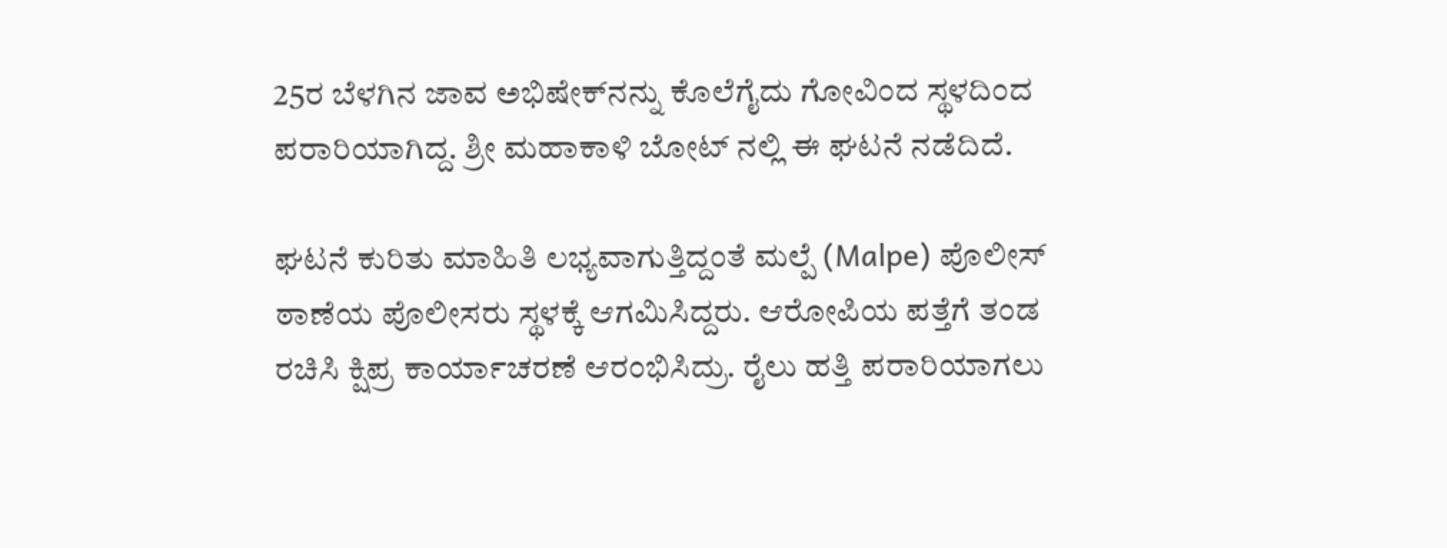25ರ ಬೆಳಗಿನ ಜಾವ ಅಭಿಷೇಕ್‌ನನ್ನು ಕೊಲೆಗೈದು ಗೋವಿಂದ ಸ್ಥಳದಿಂದ ಪರಾರಿಯಾಗಿದ್ದ. ಶ್ರೀ ಮಹಾಕಾಳಿ ಬೋಟ್ ನಲ್ಲಿ ಈ ಘಟನೆ ನಡೆದಿದೆ.

ಘಟನೆ ಕುರಿತು ಮಾಹಿತಿ ಲಭ್ಯವಾಗುತ್ತಿದ್ದಂತೆ ಮಲ್ಪೆ (Malpe) ಪೊಲೀಸ್ ಠಾಣೆಯ ಪೊಲೀಸರು ಸ್ಥಳಕ್ಕೆ ಆಗಮಿಸಿದ್ದರು. ಆರೋಪಿಯ ಪತ್ತೆಗೆ ತಂಡ ರಚಿಸಿ ಕ್ಷಿಪ್ರ ಕಾರ್ಯಾಚರಣೆ ಆರಂಭಿಸಿದ್ರು. ರೈಲು ಹತ್ತಿ ಪರಾರಿಯಾಗಲು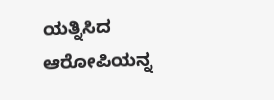ಯತ್ನಿಸಿದ ಆರೋಪಿಯನ್ನ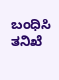ಬಂಧಿಸಿ ತನಿಖೆ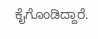ಕೈಗೊಂಡಿದ್ದಾರೆ.